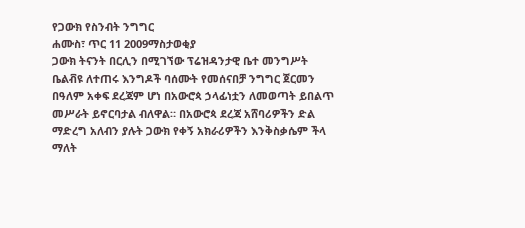የጋውክ የስንብት ንግግር
ሐሙስ፣ ጥር 11 2009ማስታወቂያ
ጋውክ ትናንት በርሊን በሚገኘው ፕሬዝዳንታዊ ቤተ መንግሥት ቤልቭዩ ለተጠሩ እንግዶች ባሰሙት የመሰናበቻ ንግግር ጀርመን በዓለም አቀፍ ደረጃም ሆነ በአውሮጳ ኃላፊነቷን ለመወጣት ይበልጥ መሥራት ይኖርባታል ብለዋል። በአውሮጳ ደረጃ አሸባሪዎችን ድል ማድረግ አለብን ያሉት ጋውክ የቀኝ አክራሪዎችን እንቅስቃሴም ችላ ማለት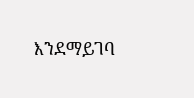እንደማይገባ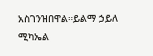አስገንዝበዋል።ይልማ ኃይለ ሚካኤል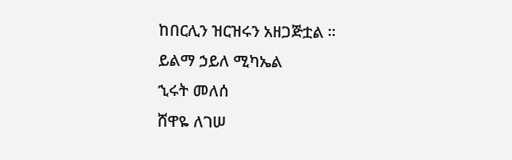ከበርሊን ዝርዝሩን አዘጋጅቷል ።
ይልማ ኃይለ ሚካኤል
ኂሩት መለሰ
ሸዋዬ ለገሠ